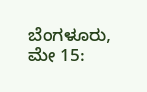ಬೆಂಗಳೂರು, ಮೇ 15: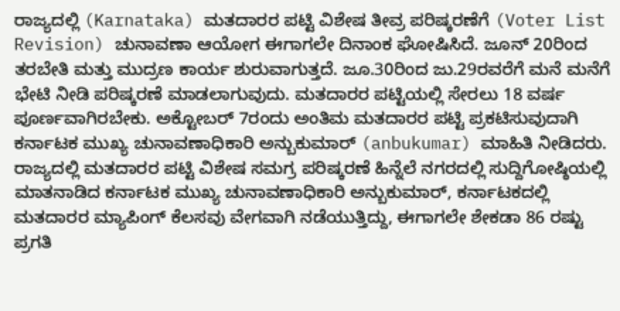ರಾಜ್ಯದಲ್ಲಿ (Karnataka) ಮತದಾರರ ಪಟ್ಟಿ ವಿಶೇಷ ತೀವ್ರ ಪರಿಷ್ಕರಣೆಗೆ (Voter List Revision) ಚುನಾವಣಾ ಆಯೋಗ ಈಗಾಗಲೇ ದಿನಾಂಕ ಘೋಷಿಸಿದೆ. ಜೂನ್ 20ರಿಂದ ತರಬೇತಿ ಮತ್ತು ಮುದ್ರಣ ಕಾರ್ಯ ಶುರುವಾಗುತ್ತದೆ. ಜೂ.30ರಿಂದ ಜು.29ರವರೆಗೆ ಮನೆ ಮನೆಗೆ ಭೇಟಿ ನೀಡಿ ಪರಿಷ್ಕರಣೆ ಮಾಡಲಾಗುವುದು. ಮತದಾರರ ಪಟ್ಟಿಯಲ್ಲಿ ಸೇರಲು 18 ವರ್ಷ ಪೂರ್ಣವಾಗಿರಬೇಕು. ಅಕ್ಟೋಬರ್ 7ರಂದು ಅಂತಿಮ ಮತದಾರರ ಪಟ್ಟಿ ಪ್ರಕಟಿಸುವುದಾಗಿ ಕರ್ನಾಟಕ ಮುಖ್ಯ ಚುನಾವಣಾಧಿಕಾರಿ ಅನ್ಬುಕುಮಾರ್ (anbukumar) ಮಾಹಿತಿ ನೀಡಿದರು.
ರಾಜ್ಯದಲ್ಲಿ ಮತದಾರರ ಪಟ್ಟಿ ವಿಶೇಷ ಸಮಗ್ರ ಪರಿಷ್ಕರಣೆ ಹಿನ್ನೆಲೆ ನಗರದಲ್ಲಿ ಸುದ್ದಿಗೋಷ್ಠಿಯಲ್ಲಿ ಮಾತನಾಡಿದ ಕರ್ನಾಟಕ ಮುಖ್ಯ ಚುನಾವಣಾಧಿಕಾರಿ ಅನ್ಬುಕುಮಾರ್, ಕರ್ನಾಟಕದಲ್ಲಿ ಮತದಾರರ ಮ್ಯಾಪಿಂಗ್ ಕೆಲಸವು ವೇಗವಾಗಿ ನಡೆಯುತ್ತಿದ್ದು, ಈಗಾಗಲೇ ಶೇಕಡಾ 86 ರಷ್ಟು ಪ್ರಗತಿ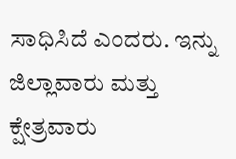ಸಾಧಿಸಿದೆ ಎಂದರು. ಇನ್ನು ಜಿಲ್ಲಾವಾರು ಮತ್ತು ಕ್ಷೇತ್ರವಾರು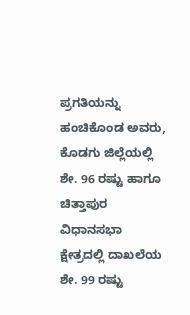ಪ್ರಗತಿಯನ್ನು ಹಂಚಿಕೊಂಡ ಅವರು, ಕೊಡಗು ಜಿಲ್ಲೆಯಲ್ಲಿ ಶೇ. 96 ರಷ್ಟು ಹಾಗೂ ಚಿತ್ತಾಪುರ ವಿಧಾನಸಭಾ ಕ್ಷೇತ್ರದಲ್ಲಿ ದಾಖಲೆಯ ಶೇ. 99 ರಷ್ಟು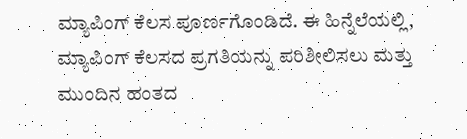ಮ್ಯಾಪಿಂಗ್ ಕೆಲಸ ಪೂರ್ಣಗೊಂಡಿದೆ. ಈ ಹಿನ್ನೆಲೆಯಲ್ಲಿ, ಮ್ಯಾಪಿಂಗ್ ಕೆಲಸದ ಪ್ರಗತಿಯನ್ನು ಪರಿಶೀಲಿಸಲು ಮತ್ತು ಮುಂದಿನ ಹಂತದ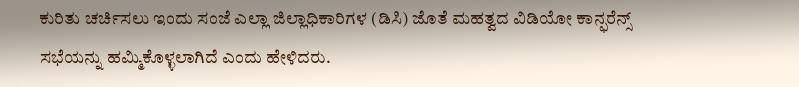ಕುರಿತು ಚರ್ಚಿಸಲು ಇಂದು ಸಂಜೆ ಎಲ್ಲಾ ಜಿಲ್ಲಾಧಿಕಾರಿಗಳ (ಡಿಸಿ) ಜೊತೆ ಮಹತ್ವದ ವಿಡಿಯೋ ಕಾನ್ಫರೆನ್ಸ್ ಸಭೆಯನ್ನು ಹಮ್ಮಿಕೊಳ್ಳಲಾಗಿದೆ ಎಂದು ಹೇಳಿದರು.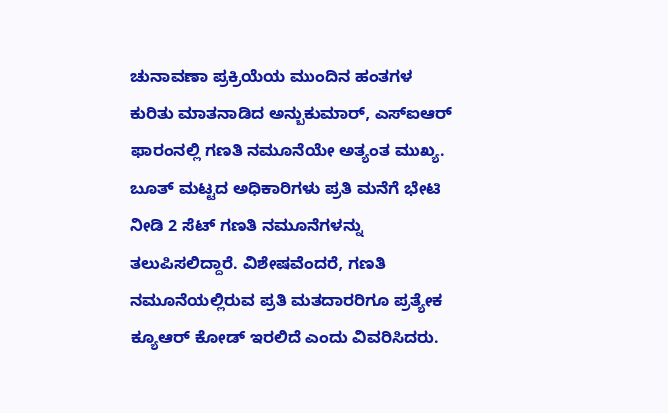ಚುನಾವಣಾ ಪ್ರಕ್ರಿಯೆಯ ಮುಂದಿನ ಹಂತಗಳ ಕುರಿತು ಮಾತನಾಡಿದ ಅನ್ಬುಕುಮಾರ್, ಎಸ್ಐಆರ್ ಫಾರಂನಲ್ಲಿ ಗಣತಿ ನಮೂನೆಯೇ ಅತ್ಯಂತ ಮುಖ್ಯ. ಬೂತ್ ಮಟ್ಟದ ಅಧಿಕಾರಿಗಳು ಪ್ರತಿ ಮನೆಗೆ ಭೇಟಿ ನೀಡಿ 2 ಸೆಟ್ ಗಣತಿ ನಮೂನೆಗಳನ್ನು ತಲುಪಿಸಲಿದ್ದಾರೆ. ವಿಶೇಷವೆಂದರೆ, ಗಣತಿ ನಮೂನೆಯಲ್ಲಿರುವ ಪ್ರತಿ ಮತದಾರರಿಗೂ ಪ್ರತ್ಯೇಕ ಕ್ಯೂಆರ್ ಕೋಡ್ ಇರಲಿದೆ ಎಂದು ವಿವರಿಸಿದರು.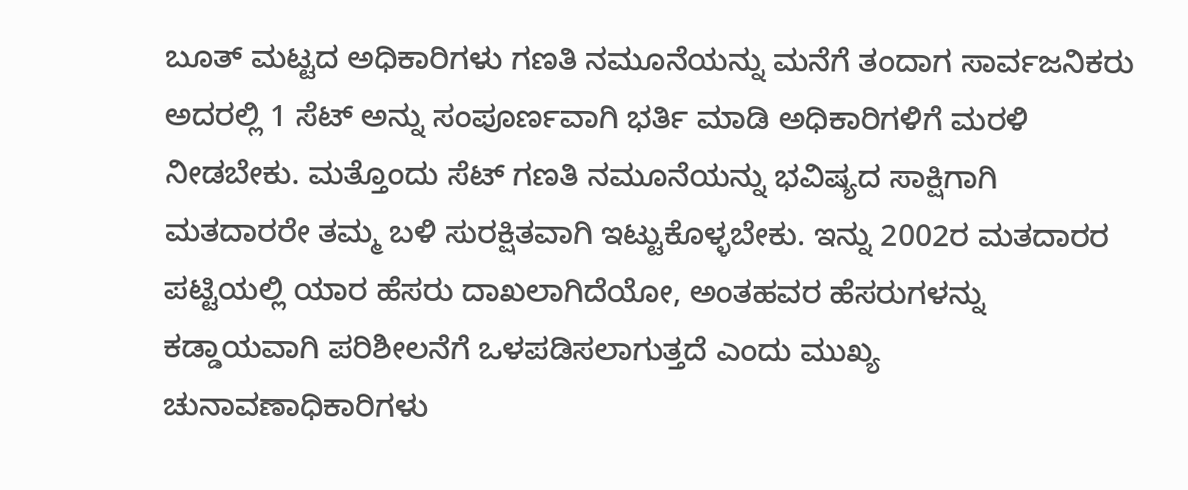ಬೂತ್ ಮಟ್ಟದ ಅಧಿಕಾರಿಗಳು ಗಣತಿ ನಮೂನೆಯನ್ನು ಮನೆಗೆ ತಂದಾಗ ಸಾರ್ವಜನಿಕರು ಅದರಲ್ಲಿ 1 ಸೆಟ್ ಅನ್ನು ಸಂಪೂರ್ಣವಾಗಿ ಭರ್ತಿ ಮಾಡಿ ಅಧಿಕಾರಿಗಳಿಗೆ ಮರಳಿ ನೀಡಬೇಕು. ಮತ್ತೊಂದು ಸೆಟ್ ಗಣತಿ ನಮೂನೆಯನ್ನು ಭವಿಷ್ಯದ ಸಾಕ್ಷಿಗಾಗಿ ಮತದಾರರೇ ತಮ್ಮ ಬಳಿ ಸುರಕ್ಷಿತವಾಗಿ ಇಟ್ಟುಕೊಳ್ಳಬೇಕು. ಇನ್ನು 2002ರ ಮತದಾರರ ಪಟ್ಟಿಯಲ್ಲಿ ಯಾರ ಹೆಸರು ದಾಖಲಾಗಿದೆಯೋ, ಅಂತಹವರ ಹೆಸರುಗಳನ್ನು ಕಡ್ಡಾಯವಾಗಿ ಪರಿಶೀಲನೆಗೆ ಒಳಪಡಿಸಲಾಗುತ್ತದೆ ಎಂದು ಮುಖ್ಯ ಚುನಾವಣಾಧಿಕಾರಿಗಳು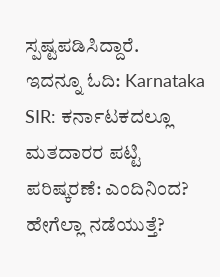ಸ್ಪಷ್ಟಪಡಿಸಿದ್ದಾರೆ.
ಇದನ್ನೂ ಓದಿ: Karnataka SIR: ಕರ್ನಾಟಕದಲ್ಲೂ ಮತದಾರರ ಪಟ್ಟಿ ಪರಿಷ್ಕರಣೆ: ಎಂದಿನಿಂದ? ಹೇಗೆಲ್ಲಾ ನಡೆಯುತ್ತೆ?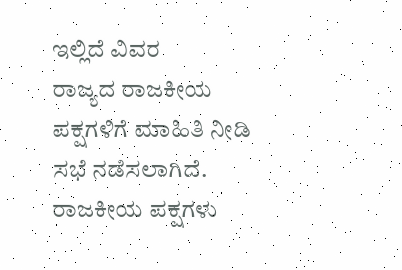ಇಲ್ಲಿದೆ ವಿವರ
ರಾಜ್ಯದ ರಾಜಕೀಯ ಪಕ್ಷಗಳಿಗೆ ಮಾಹಿತಿ ನೀಡಿ ಸಭೆ ನಡೆಸಲಾಗಿದೆ. ರಾಜಕೀಯ ಪಕ್ಷಗಳು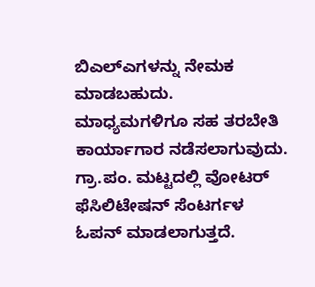ಬಿಎಲ್ಎಗಳನ್ನು ನೇಮಕ ಮಾಡಬಹುದು. ಮಾಧ್ಯಮಗಳಿಗೂ ಸಹ ತರಬೇತಿ ಕಾರ್ಯಾಗಾರ ನಡೆಸಲಾಗುವುದು. ಗ್ರಾ.ಪಂ. ಮಟ್ಟದಲ್ಲಿ ವೋಟರ್ ಫೆಸಿಲಿಟೇಷನ್ ಸೆಂಟರ್ಗಳ ಓಪನ್ ಮಾಡಲಾಗುತ್ತದೆ.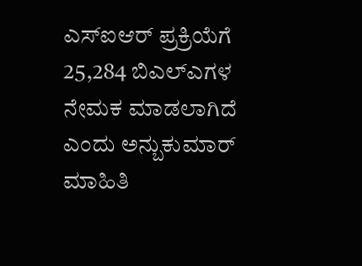ಎಸ್ಐಆರ್ ಪ್ರಕ್ರಿಯೆಗೆ 25,284 ಬಿಎಲ್ಎಗಳ ನೇಮಕ ಮಾಡಲಾಗಿದೆ ಎಂದು ಅನ್ಬುಕುಮಾರ್ ಮಾಹಿತಿ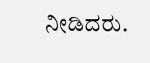ನೀಡಿದರು.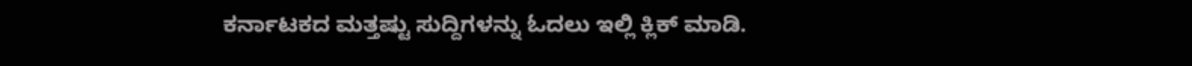ಕರ್ನಾಟಕದ ಮತ್ತಷ್ಟು ಸುದ್ದಿಗಳನ್ನು ಓದಲು ಇಲ್ಲಿ ಕ್ಲಿಕ್ ಮಾಡಿ.